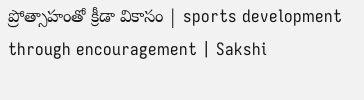ప్రోత్సాహంతో క్రీడా వికాసం | sports development through encouragement | Sakshi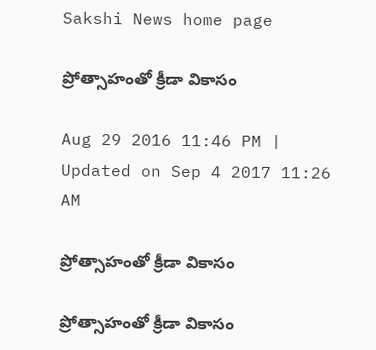Sakshi News home page

ప్రోత్సాహంతో క్రీడా వికాసం

Aug 29 2016 11:46 PM | Updated on Sep 4 2017 11:26 AM

ప్రోత్సాహంతో క్రీడా వికాసం

ప్రోత్సాహంతో క్రీడా వికాసం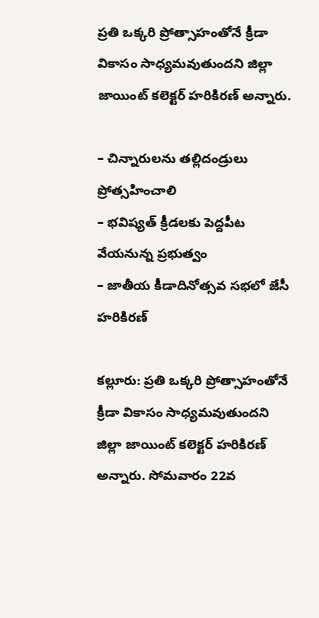ప్రతి ఒక్కరి ప్రోత్సాహంతోనే క్రీడా వికాసం సాధ్యమవుతుందని జిల్లా జాయింట్‌ కలెక్టర్‌ హరికిరణ్‌ అన్నారు.

– చిన్నారులను తల్లిదండ్రులు ప్రోత్సహించాలి
– భవిష్యత్‌ క్రీడలకు పెద్దపీట వేయనున్న ప్రభుత్వం
– జాతీయ కీడాదినోత్సవ సభలో జేసీ హరికిరణ్‌

కల్లూరు: ప్రతి ఒక్కరి ప్రోత్సాహంతోనే క్రీడా వికాసం సాధ్యమవుతుందని జిల్లా జాయింట్‌ కలెక్టర్‌ హరికిరణ్‌ అన్నారు. సోమవారం 22వ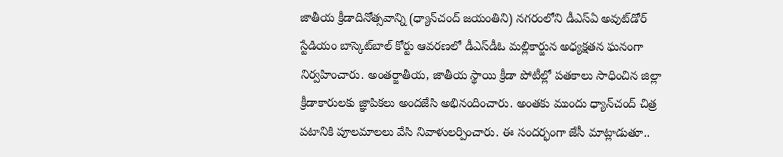జాతీయ క్రీడాదినోత్సవాన్ని (ధ్యాన్‌చంద్‌ జయంతిని) నగరంలోని డీఎస్‌ఏ అవుట్‌డోర్‌ స్టేడియం బాస్కెట్‌బాల్‌ కోర్టు ఆవరణలో డీఎస్‌డీఓ మల్లికార్జున అధ్యక్షతన ఘనంగా నిర్వహించారు. అంతర్జాతీయ, జాతీయ స్థాయి క్రీడా పోటీల్లో పతకాలు సాధించిన జిల్లా క్రీడాకారులకు జ్ఞాపికలు అందజేసి అభినందించారు. అంతకు ముందు ధ్యాన్‌చంద్‌ చిత్ర పటానికి పూలమాలలు వేసి నివాళులర్పించారు. ఈ సందర్భంగా జేసీ మాట్లాడుతూ..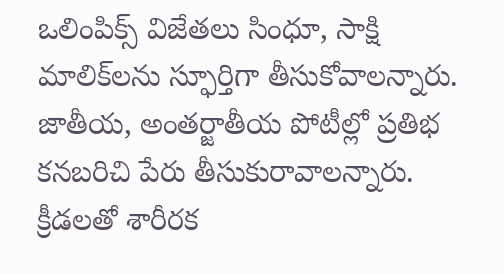ఒలింపిక్స్‌ విజేతలు సింధూ, సాక్షి మాలిక్‌లను స్ఫూర్తిగా తీసుకోవాలన్నారు. జాతీయ, అంతర్జాతీయ పోటీల్లో ప్రతిభ కనబరిచి పేరు తీసుకురావాలన్నారు. క్రీడలతో శారీరక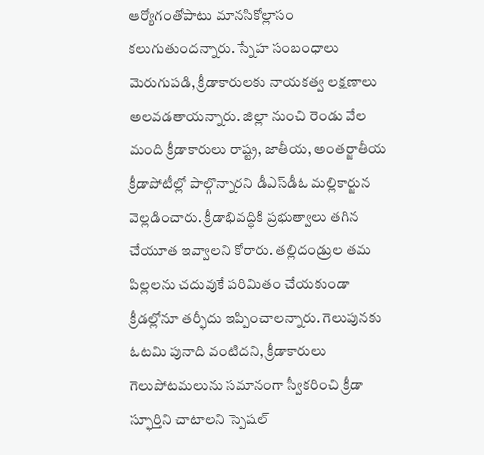ఆర్యోగంతోపాటు మానసికోల్లాసం కలుగుతుందన్నారు. స్నేహ సంబంధాలు మెరుగుపడి, క్రీడాకారులకు నాయకత్వ లక్షణాలు అలవడతాయన్నారు. జిల్లా నుంచి రెండు వేల మంది క్రీడాకారులు రాష్ట్ర, జాతీయ, అంతర్జాతీయ క్రీడాపోటీల్లో పాల్గొన్నారని డీఎస్‌డీఓ మల్లికార్జున వెల్లడించారు. క్రీడాభివద్ధికి ప్రభుత్వాలు తగిన చేయూత ఇవ్వాలని కోరారు. తల్లిదండ్రుల తమ పిల్లలను చదువుకే పరిమితం చేయకుండా క్రీడల్లోనూ తర్ఫీదు ఇప్పించాలన్నారు. గెలుపునకు ఓటమి పునాది వంటిదని, క్రీడాకారులు గెలుపోటమలును సమానంగా స్వీకరించి క్రీడా స్ఫూర్తిని చాటాలని స్పెషల్‌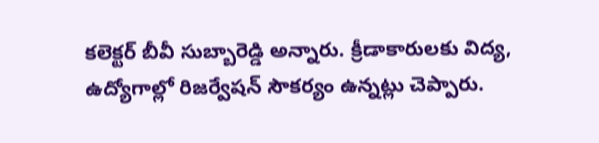కలెక్టర్‌ బీవీ సుబ్బారెడ్డి అన్నారు. క్రీడాకారులకు విద్య, ఉద్యోగాల్లో రిజర్వేషన్‌ సౌకర్యం ఉన్నట్లు చెప్పారు.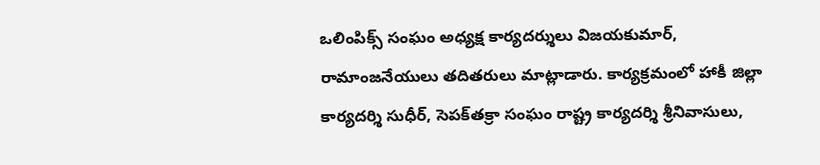ఒలింపిక్స్‌ సంఘం అధ్యక్ష కార్యదర్శులు విజయకుమార్, రామాంజనేయులు తదితరులు మాట్లాడారు. కార్యక్రమంలో హాకీ జిల్లా కార్యదర్శి సుధీర్, సెపక్‌తక్రా సంఘం రాష్ట్ర కార్యదర్శి శ్రీనివాసులు,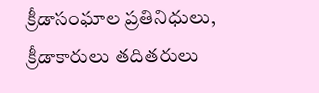క్రీడాసంఘాల ప్రతినిధులు, క్రీడాకారులు తదితరులు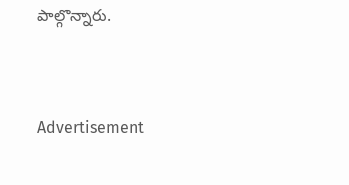పాల్గొన్నారు.


Advertisement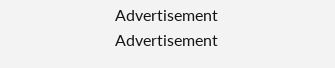Advertisement
Advertisement